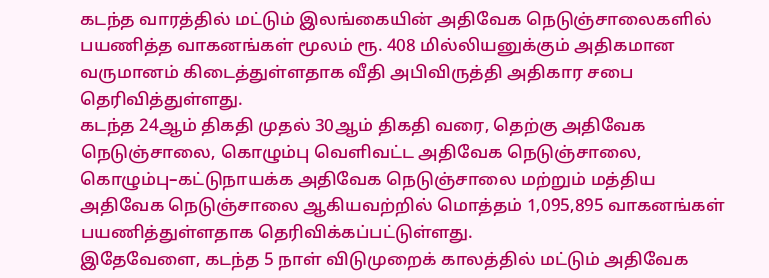கடந்த வாரத்தில் மட்டும் இலங்கையின் அதிவேக நெடுஞ்சாலைகளில் பயணித்த வாகனங்கள் மூலம் ரூ. 408 மில்லியனுக்கும் அதிகமான வருமானம் கிடைத்துள்ளதாக வீதி அபிவிருத்தி அதிகார சபை தெரிவித்துள்ளது.
கடந்த 24ஆம் திகதி முதல் 30ஆம் திகதி வரை, தெற்கு அதிவேக நெடுஞ்சாலை, கொழும்பு வெளிவட்ட அதிவேக நெடுஞ்சாலை, கொழும்பு–கட்டுநாயக்க அதிவேக நெடுஞ்சாலை மற்றும் மத்திய அதிவேக நெடுஞ்சாலை ஆகியவற்றில் மொத்தம் 1,095,895 வாகனங்கள் பயணித்துள்ளதாக தெரிவிக்கப்பட்டுள்ளது.
இதேவேளை, கடந்த 5 நாள் விடுமுறைக் காலத்தில் மட்டும் அதிவேக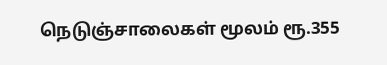நெடுஞ்சாலைகள் மூலம் ரூ.355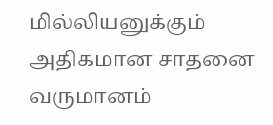மில்லியனுக்கும் அதிகமான சாதனை வருமானம்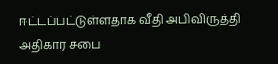ஈட்டப்பட்டுள்ளதாக வீதி அபிவிருத்தி அதிகார சபை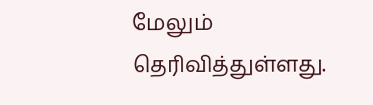மேலும் தெரிவித்துள்ளது.